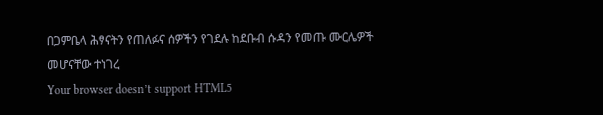በጋምቤላ ሕፃናትን የጠለፉና ሰዎችን የገደሉ ከደቡብ ሱዳን የመጡ ሙርሌዎች መሆናቸው ተነገረ
Your browser doesn’t support HTML5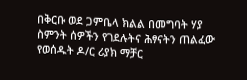በቅርቡ ወደ ጋምቤላ ክልል በመግባት ሃያ ስምንት ሰዎችን የገደሉትና ሕፃናትን ጠልፈው የወሰዱት ዶ/ር ሪያክ ማቻር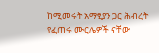ከሚመሩት አማፂያን ጋር ሕብረት የፈጠሩ ሙርሌዎች ናቸው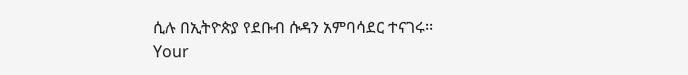ሲሉ በኢትዮጵያ የደቡብ ሱዳን አምባሳደር ተናገሩ፡፡
Your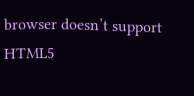browser doesn’t support HTML5